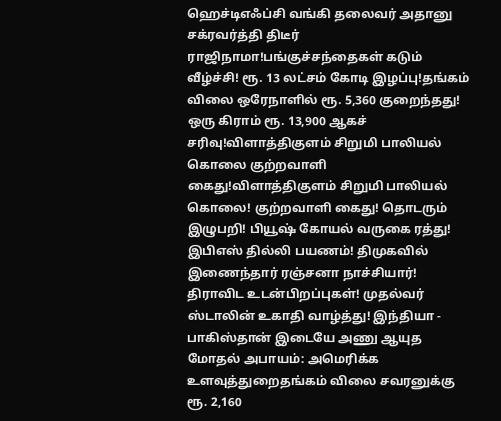ஹெச்டிஎஃப்சி வங்கி தலைவர் அதானு சக்ரவர்த்தி திடீர் ராஜிநாமா!பங்குச்சந்தைகள் கடும் வீழ்ச்சி! ரூ. 13 லட்சம் கோடி இழப்பு!தங்கம் விலை ஒரேநாளில் ரூ. 5,360 குறைந்தது! ஒரு கிராம் ரூ. 13,900 ஆகச் சரிவு!விளாத்திகுளம் சிறுமி பாலியல் கொலை குற்றவாளி கைது!விளாத்திகுளம் சிறுமி பாலியல் கொலை! குற்றவாளி கைது! தொடரும் இழுபறி! பியூஷ் கோயல் வருகை ரத்து! இபிஎஸ் தில்லி பயணம்! திமுகவில் இணைந்தார் ரஞ்சனா நாச்சியார்! திராவிட உடன்பிறப்புகள்! முதல்வர் ஸ்டாலின் உகாதி வாழ்த்து! இந்தியா - பாகிஸ்தான் இடையே அணு ஆயுத மோதல் அபாயம்: அமெரிக்க உளவுத்துறைதங்கம் விலை சவரனுக்கு ரூ. 2,160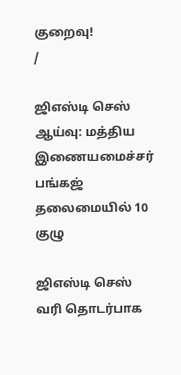குறைவு!
/

ஜிஎஸ்டி செஸ் ஆய்வு: மத்திய இணையமைச்சர் பங்கஜ் தலைமையில் 10 குழு

ஜிஎஸ்டி செஸ் வரி தொடர்பாக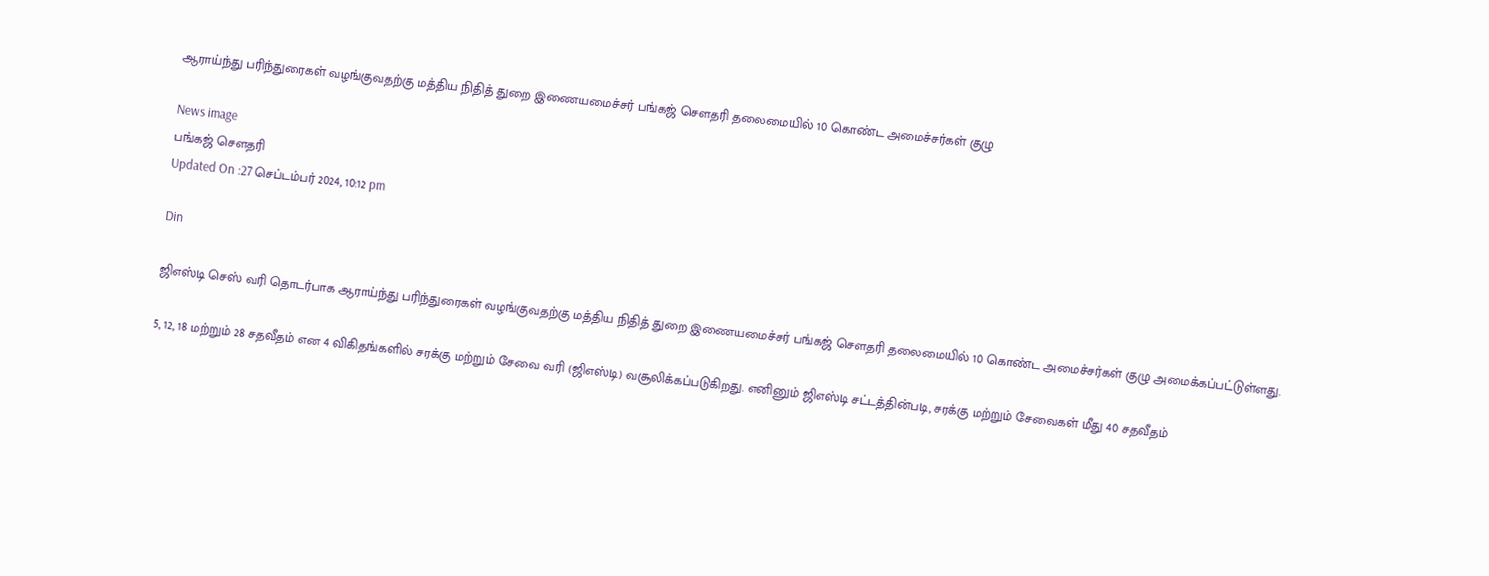ஆராய்ந்து பரிந்துரைகள் வழங்குவதற்கு மத்திய நிதித் துறை இணையமைச்சர் பங்கஜ் செளதரி தலைமையில் 10 கொண்ட அமைச்சர்கள் குழு

News image
பங்கஜ் செளதரி
Updated On :27 செப்டம்பர் 2024, 10:12 pm

Din

ஜிஎஸ்டி செஸ் வரி தொடர்பாக ஆராய்ந்து பரிந்துரைகள் வழங்குவதற்கு மத்திய நிதித் துறை இணையமைச்சர் பங்கஜ் செளதரி தலைமையில் 10 கொண்ட அமைச்சர்கள் குழு அமைக்கப்பட்டுள்ளது.

5, 12, 18 மற்றும் 28 சதவீதம் என 4 விகிதங்களில் சரக்கு மற்றும் சேவை வரி (ஜிஎஸ்டி) வசூலிக்கப்படுகிறது. எனினும் ஜிஎஸ்டி சட்டத்தின்படி, சரக்கு மற்றும் சேவைகள் மீது 40 சதவீதம்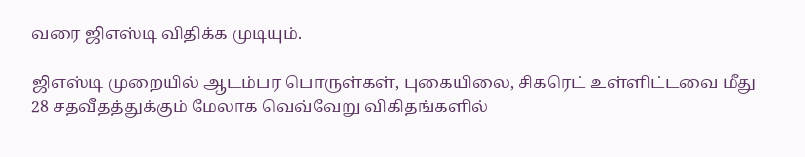வரை ஜிஎஸ்டி விதிக்க முடியும்.

ஜிஎஸ்டி முறையில் ஆடம்பர பொருள்கள், புகையிலை, சிகரெட் உள்ளிட்டவை மீது 28 சதவீதத்துக்கும் மேலாக வெவ்வேறு விகிதங்களில்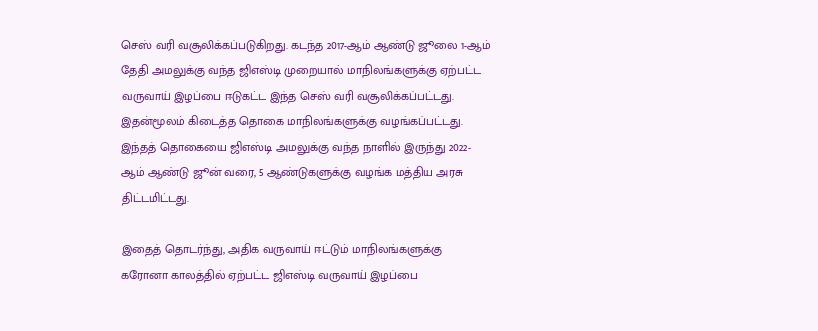செஸ் வரி வசூலிக்கப்படுகிறது. கடந்த 2017-ஆம் ஆண்டு ஜூலை 1-ஆம் தேதி அமலுக்கு வந்த ஜிஎஸ்டி முறையால் மாநிலங்களுக்கு ஏற்பட்ட வருவாய் இழப்பை ஈடுகட்ட இந்த செஸ் வரி வசூலிக்கப்பட்டது. இதன்மூலம் கிடைத்த தொகை மாநிலங்களுக்கு வழங்கப்பட்டது. இந்தத் தொகையை ஜிஎஸ்டி அமலுக்கு வந்த நாளில் இருந்து 2022-ஆம் ஆண்டு ஜூன் வரை, 5 ஆண்டுகளுக்கு வழங்க மத்திய அரசு திட்டமிட்டது.

இதைத் தொடர்ந்து, அதிக வருவாய் ஈட்டும் மாநிலங்களுக்கு கரோனா காலத்தில் ஏற்பட்ட ஜிஎஸ்டி வருவாய் இழப்பை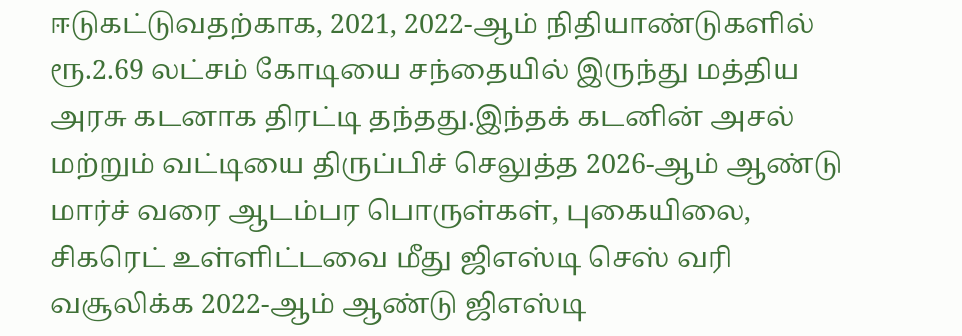ஈடுகட்டுவதற்காக, 2021, 2022-ஆம் நிதியாண்டுகளில் ரூ.2.69 லட்சம் கோடியை சந்தையில் இருந்து மத்திய அரசு கடனாக திரட்டி தந்தது.இந்தக் கடனின் அசல் மற்றும் வட்டியை திருப்பிச் செலுத்த 2026-ஆம் ஆண்டு மார்ச் வரை ஆடம்பர பொருள்கள், புகையிலை, சிகரெட் உள்ளிட்டவை மீது ஜிஎஸ்டி செஸ் வரி வசூலிக்க 2022-ஆம் ஆண்டு ஜிஎஸ்டி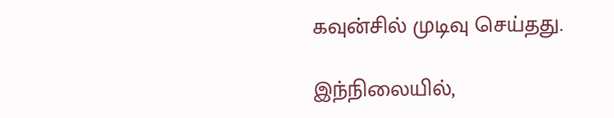கவுன்சில் முடிவு செய்தது.

இந்நிலையில்,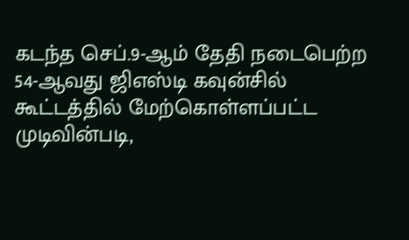கடந்த செப்.9-ஆம் தேதி நடைபெற்ற 54-ஆவது ஜிஎஸ்டி கவுன்சில் கூட்டத்தில் மேற்கொள்ளப்பட்ட முடிவின்படி,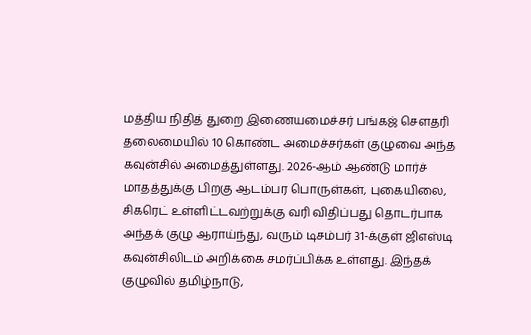மத்திய நிதித் துறை இணையமைச்சர் பங்கஜ் செளதரி தலைமையில் 10 கொண்ட அமைச்சர்கள் குழுவை அந்த கவுன்சில் அமைத்துள்ளது. 2026-ஆம் ஆண்டு மார்ச் மாதத்துக்கு பிறகு ஆடம்பர பொருள்கள், புகையிலை, சிகரெட் உள்ளிட்டவற்றுக்கு வரி விதிப்பது தொடர்பாக அந்தக் குழு ஆராய்ந்து, வரும் டிசம்பர் 31-க்குள் ஜிஎஸ்டி கவுன்சிலிடம் அறிக்கை சமர்ப்பிக்க உள்ளது. இந்தக் குழுவில் தமிழ்நாடு,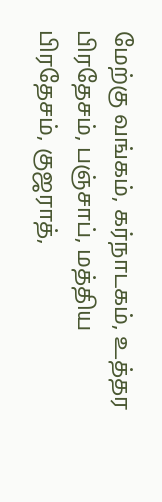மேற்கு வங்கம், கர்நாடகம், உத்தர பிரதேசம், பஞ்சாப், மத்திய பிரதேசம், குஜராத்,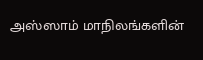அஸ்ஸாம் மாநிலங்களின்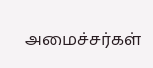அமைச்சர்கள்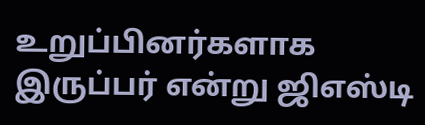உறுப்பினர்களாக இருப்பர் என்று ஜிஎஸ்டி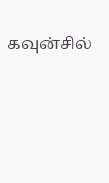கவுன்சில்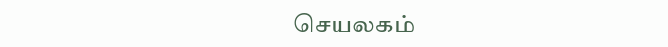செயலகம்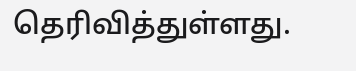தெரிவித்துள்ளது.